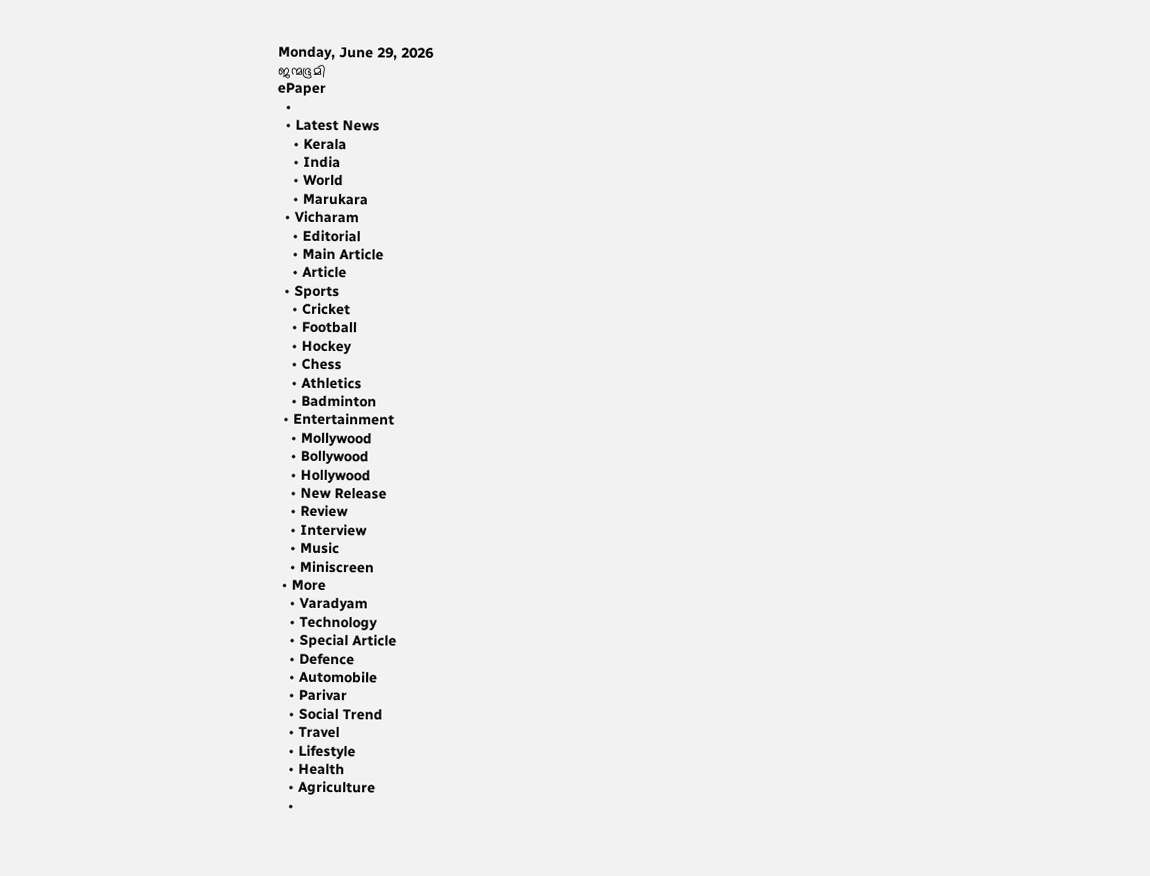Monday, June 29, 2026
ജന്മഭൂമി
ePaper
  •
  • Latest News
    • Kerala
    • India
    • World
    • Marukara
  • Vicharam
    • Editorial
    • Main Article
    • Article
  • Sports
    • Cricket
    • Football
    • Hockey
    • Chess
    • Athletics
    • Badminton
  • Entertainment
    • Mollywood
    • Bollywood
    • Hollywood
    • New Release
    • Review
    • Interview
    • Music
    • Miniscreen
  • More
    • Varadyam
    • Technology
    • Special Article
    • Defence
    • Automobile
    • Parivar
    • Social Trend
    • Travel
    • Lifestyle
    • Health
    • Agriculture
    •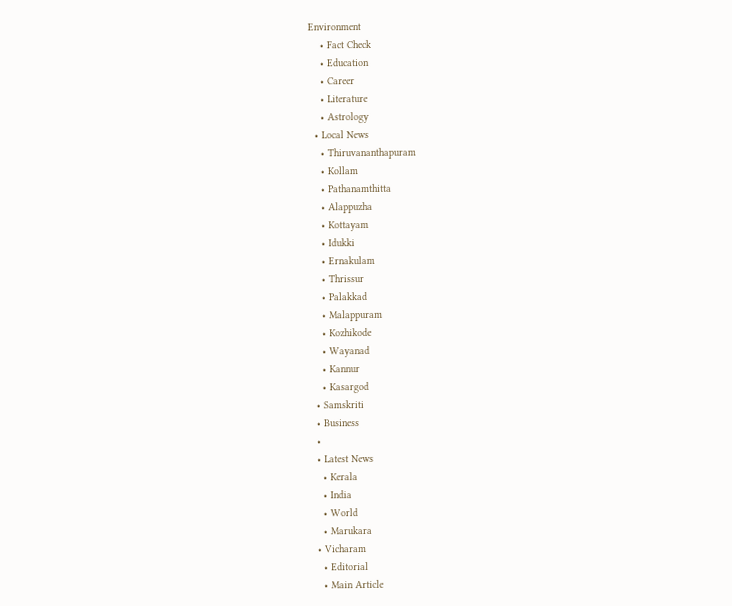Environment
    • Fact Check
    • Education
    • Career
    • Literature
    • Astrology
  • Local News
    • Thiruvananthapuram
    • Kollam
    • Pathanamthitta
    • Alappuzha
    • Kottayam
    • Idukki
    • Ernakulam
    • Thrissur
    • Palakkad
    • Malappuram
    • Kozhikode
    • Wayanad
    • Kannur
    • Kasargod
  • Samskriti
  • Business
  •
  • Latest News
    • Kerala
    • India
    • World
    • Marukara
  • Vicharam
    • Editorial
    • Main Article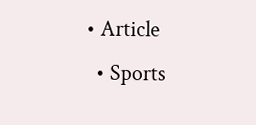• Article
  • Sports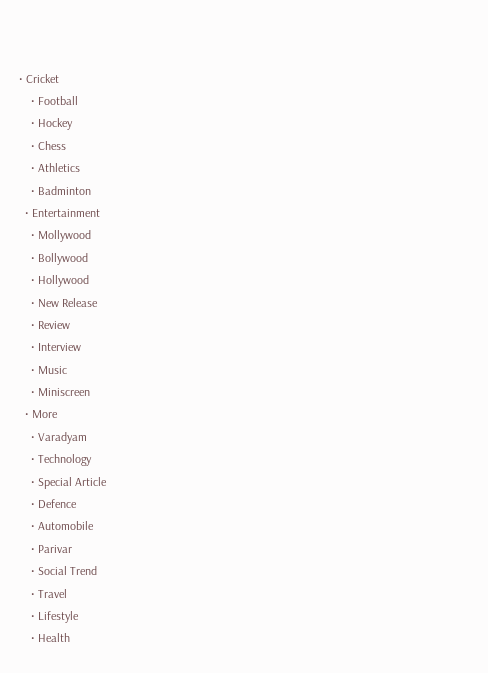• Cricket
    • Football
    • Hockey
    • Chess
    • Athletics
    • Badminton
  • Entertainment
    • Mollywood
    • Bollywood
    • Hollywood
    • New Release
    • Review
    • Interview
    • Music
    • Miniscreen
  • More
    • Varadyam
    • Technology
    • Special Article
    • Defence
    • Automobile
    • Parivar
    • Social Trend
    • Travel
    • Lifestyle
    • Health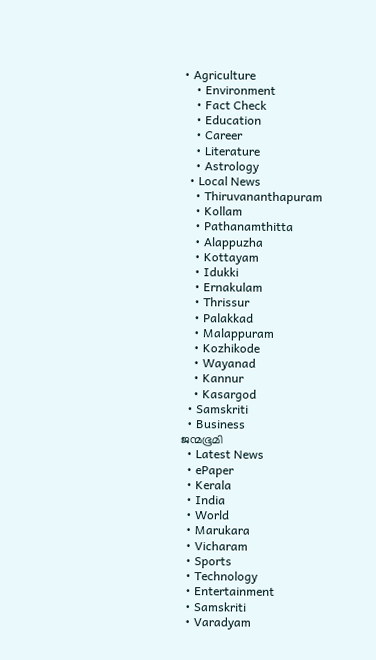• Agriculture
    • Environment
    • Fact Check
    • Education
    • Career
    • Literature
    • Astrology
  • Local News
    • Thiruvananthapuram
    • Kollam
    • Pathanamthitta
    • Alappuzha
    • Kottayam
    • Idukki
    • Ernakulam
    • Thrissur
    • Palakkad
    • Malappuram
    • Kozhikode
    • Wayanad
    • Kannur
    • Kasargod
  • Samskriti
  • Business
ജന്മഭൂമി
  • Latest News
  • ePaper
  • Kerala
  • India
  • World
  • Marukara
  • Vicharam
  • Sports
  • Technology
  • Entertainment
  • Samskriti
  • Varadyam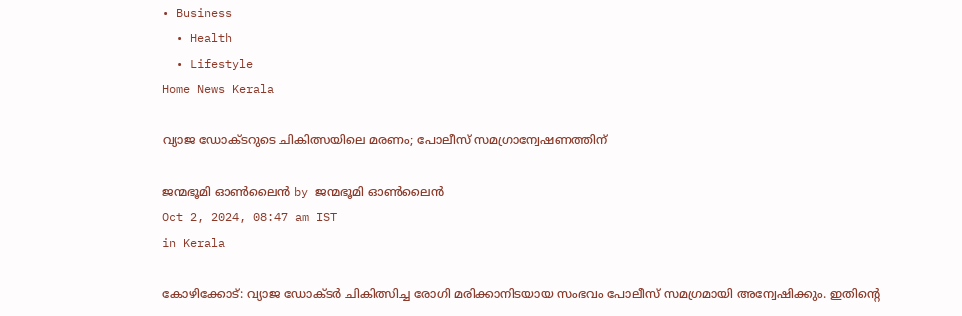• Business
  • Health
  • Lifestyle
Home News Kerala

വ്യാജ ഡോക്ടറുടെ ചികിത്സയിലെ മരണം; പോലീസ് സമഗ്രാന്വേഷണത്തിന്

ജന്മഭൂമി ഓണ്‍ലൈന്‍ by ജന്മഭൂമി ഓണ്‍ലൈന്‍
Oct 2, 2024, 08:47 am IST
in Kerala

കോഴിക്കോട്: വ്യാജ ഡോക്ടര്‍ ചികിത്സിച്ച രോഗി മരിക്കാനിടയായ സംഭവം പോലീസ് സമഗ്രമായി അന്വേഷിക്കും. ഇതിന്റെ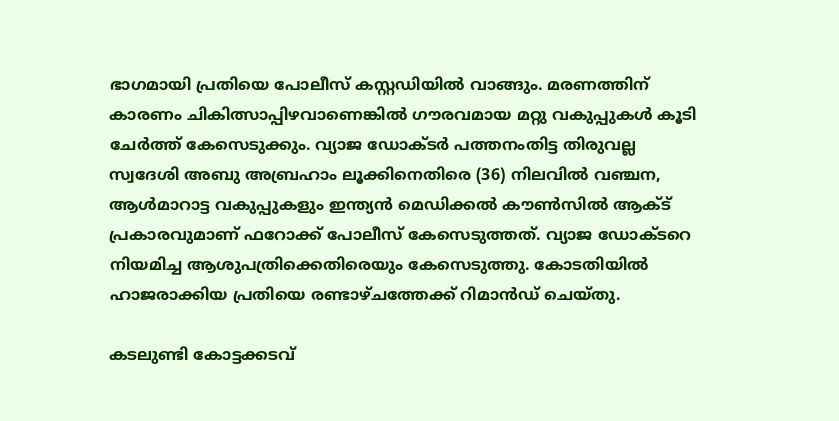ഭാഗമായി പ്രതിയെ പോലീസ് കസ്റ്റഡിയില്‍ വാങ്ങും. മരണത്തിന് കാരണം ചികിത്സാപ്പിഴവാണെങ്കില്‍ ഗൗരവമായ മറ്റു വകുപ്പുകള്‍ കൂടി ചേര്‍ത്ത് കേസെടുക്കും. വ്യാജ ഡോക്ടര്‍ പത്തനംതിട്ട തിരുവല്ല സ്വദേശി അബു അബ്രഹാം ലൂക്കിനെതിരെ (36) നിലവില്‍ വഞ്ചന, ആള്‍മാറാട്ട വകുപ്പുകളും ഇന്ത്യന്‍ മെഡിക്കല്‍ കൗണ്‍സില്‍ ആക്ട് പ്രകാരവുമാണ് ഫറോക്ക് പോലീസ് കേസെടുത്തത്. വ്യാജ ഡോക്ടറെ നിയമിച്ച ആശുപത്രിക്കെതിരെയും കേസെടുത്തു. കോടതിയില്‍ ഹാജരാക്കിയ പ്രതിയെ രണ്ടാഴ്ചത്തേക്ക് റിമാന്‍ഡ് ചെയ്തു.

കടലുണ്ടി കോട്ടക്കടവ്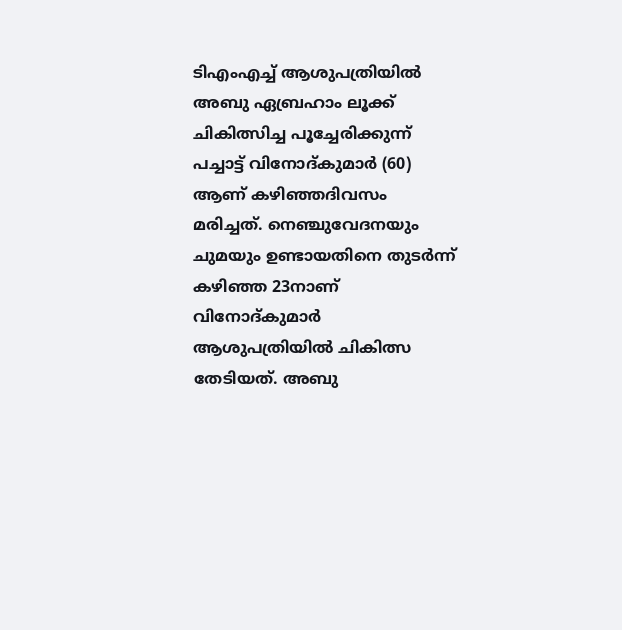ടിഎംഎച്ച് ആശുപത്രിയില്‍ അബു ഏബ്രഹാം ലൂക്ക് ചികിത്സിച്ച പൂച്ചേരിക്കുന്ന് പച്ചാട്ട് വിനോദ്കുമാര്‍ (60) ആണ് കഴിഞ്ഞദിവസം മരിച്ചത്. നെഞ്ചുവേദനയും ചുമയും ഉണ്ടായതിനെ തുടര്‍ന്ന് കഴിഞ്ഞ 23നാണ് വിനോദ്കുമാര്‍ ആശുപത്രിയില്‍ ചികിത്സ തേടിയത്. അബു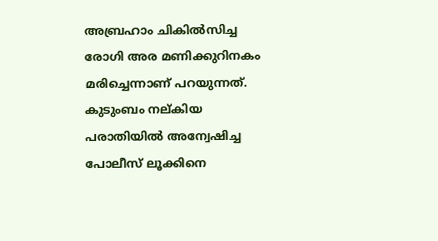അബ്രഹാം ചികില്‍സിച്ച രോഗി അര മണിക്കുറിനകം മരിച്ചെന്നാണ് പറയുന്നത്. കുടുംബം നല്കിയ പരാതിയില്‍ അന്വേഷിച്ച പോലീസ് ലൂക്കിനെ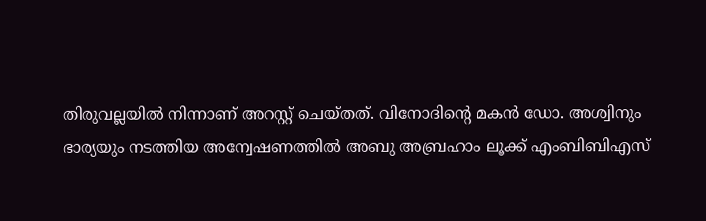തിരുവല്ലയില്‍ നിന്നാണ് അറസ്റ്റ് ചെയ്തത്. വിനോദിന്റെ മകന്‍ ഡോ. അശ്വിനും ഭാര്യയും നടത്തിയ അന്വേഷണത്തില്‍ അബു അബ്രഹാം ലൂക്ക് എംബിബിഎസ്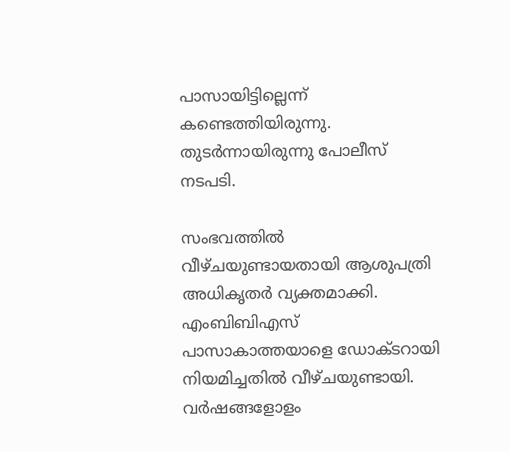പാസായിട്ടില്ലെന്ന് കണ്ടെത്തിയിരുന്നു. തുടര്‍ന്നായിരുന്നു പോലീസ് നടപടി.

സംഭവത്തില്‍ വീഴ്ചയുണ്ടായതായി ആശുപത്രി അധികൃതര്‍ വ്യക്തമാക്കി. എംബിബിഎസ് പാസാകാത്തയാളെ ഡോക്ടറായി നിയമിച്ചതില്‍ വീഴ്ചയുണ്ടായി. വര്‍ഷങ്ങളോളം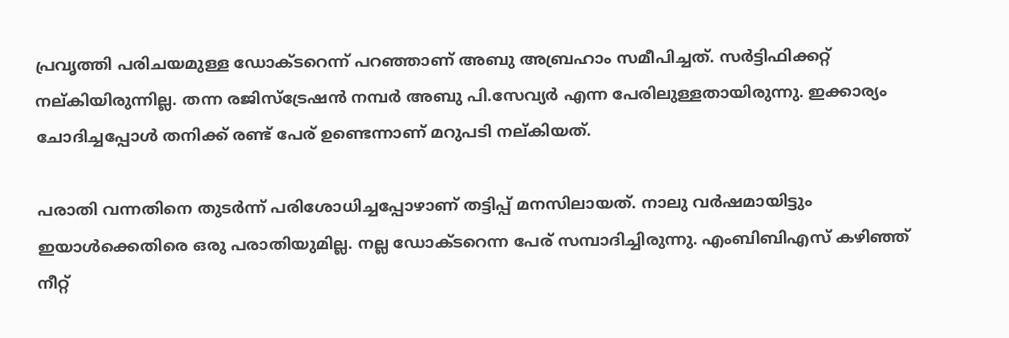പ്രവൃത്തി പരിചയമുള്ള ഡോക്ടറെന്ന് പറഞ്ഞാണ് അബു അബ്രഹാം സമീപിച്ചത്. സര്‍ട്ടിഫിക്കറ്റ് നല്കിയിരുന്നില്ല. തന്ന രജിസ്‌ട്രേഷന്‍ നമ്പര്‍ അബു പി.സേവ്യര്‍ എന്ന പേരിലുള്ളതായിരുന്നു. ഇക്കാര്യം ചോദിച്ചപ്പോള്‍ തനിക്ക് രണ്ട് പേര് ഉണ്ടെന്നാണ് മറുപടി നല്കിയത്.

പരാതി വന്നതിനെ തുടര്‍ന്ന് പരിശോധിച്ചപ്പോഴാണ് തട്ടിപ്പ് മനസിലായത്. നാലു വര്‍ഷമായിട്ടും ഇയാള്‍ക്കെതിരെ ഒരു പരാതിയുമില്ല. നല്ല ഡോക്ടറെന്ന പേര് സമ്പാദിച്ചിരുന്നു. എംബിബിഎസ് കഴിഞ്ഞ് നീറ്റ്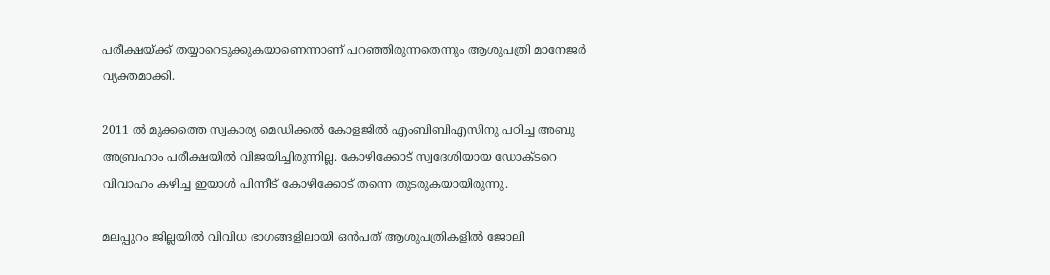പരീക്ഷയ്‌ക്ക് തയ്യാറെടുക്കുകയാണെന്നാണ് പറഞ്ഞിരുന്നതെന്നും ആശുപത്രി മാനേജര്‍ വ്യക്തമാക്കി.

2011 ല്‍ മുക്കത്തെ സ്വകാര്യ മെഡിക്കല്‍ കോളജില്‍ എംബിബിഎസിനു പഠിച്ച അബു അബ്രഹാം പരീക്ഷയില്‍ വിജയിച്ചിരുന്നില്ല. കോഴിക്കോട് സ്വദേശിയായ ഡോക്ടറെ വിവാഹം കഴിച്ച ഇയാള്‍ പിന്നീട് കോഴിക്കോട് തന്നെ തുടരുകയായിരുന്നു.

മലപ്പുറം ജില്ലയില്‍ വിവിധ ഭാഗങ്ങളിലായി ഒന്‍പത് ആശുപത്രികളില്‍ ജോലി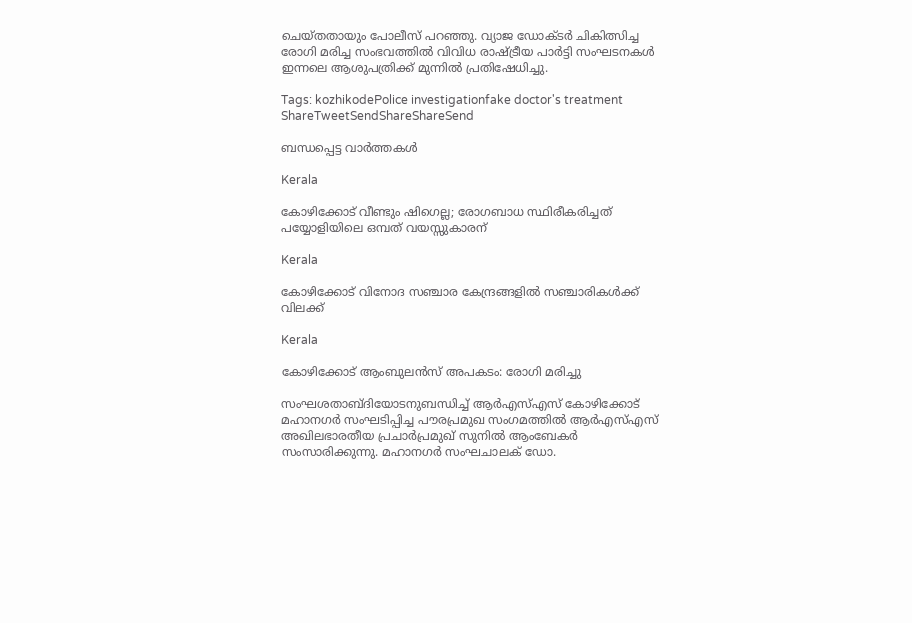ചെയ്തതായും പോലീസ് പറഞ്ഞു. വ്യാജ ഡോക്ടര്‍ ചികിത്സിച്ച രോഗി മരിച്ച സംഭവത്തില്‍ വിവിധ രാഷ്‌ട്രീയ പാര്‍ട്ടി സംഘടനകള്‍ ഇന്നലെ ആശുപത്രിക്ക് മുന്നില്‍ പ്രതിഷേധിച്ചു.

Tags: kozhikodePolice investigationfake doctor's treatment
ShareTweetSendShareShareSend

ബന്ധപ്പെട്ട വാര്‍ത്തകള്‍

Kerala

കോഴിക്കോട് വീണ്ടും ഷിഗെല്ല; രോഗബാധ സ്ഥിരീകരിച്ചത് പയ്യോളിയിലെ ഒമ്പത് വയസ്സുകാരന്

Kerala

കോഴിക്കോട് വിനോദ സഞ്ചാര കേന്ദ്രങ്ങളില്‍ സഞ്ചാരികള്‍ക്ക് വിലക്ക്

Kerala

കോഴിക്കോട് ആംബുലൻസ് അപകടം: രോഗി മരിച്ചു

സംഘശതാബ്ദിയോടനുബന്ധിച്ച് ആര്‍എസ്എസ് കോഴിക്കോട് മഹാനഗര്‍ സംഘടിപ്പിച്ച പൗരപ്രമുഖ സംഗമത്തില്‍ ആര്‍എസ്എസ് അഖിലഭാരതീയ പ്രചാര്‍പ്രമുഖ് സുനില്‍ ആംബേകര്‍ സംസാരിക്കുന്നു. മഹാനഗര്‍ സംഘചാലക് ഡോ.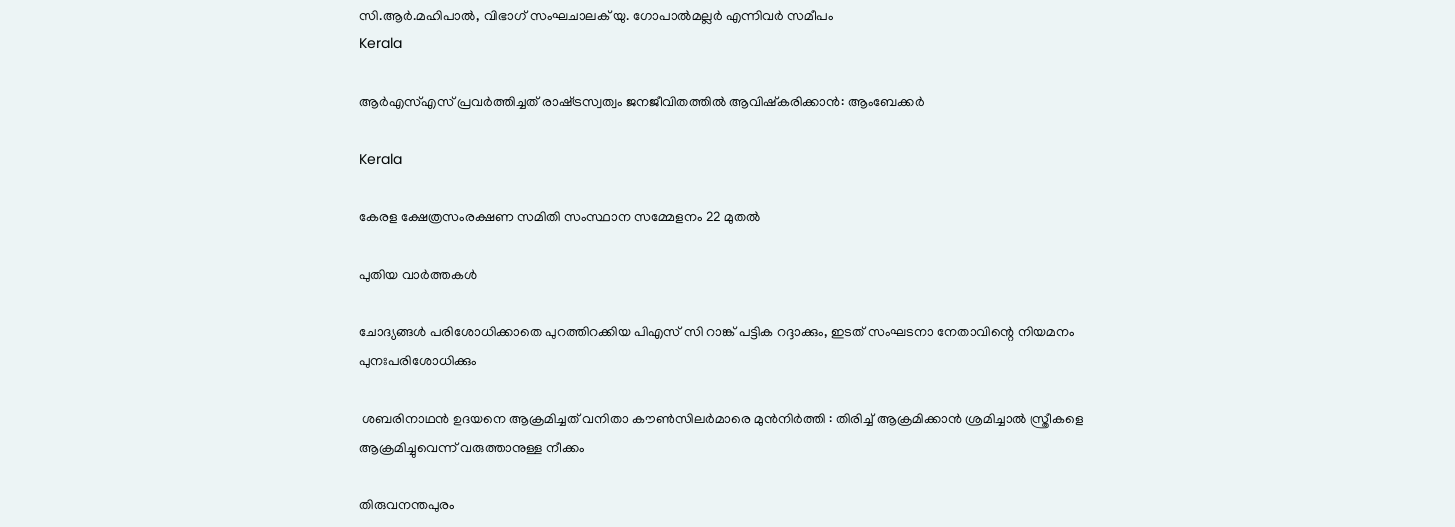സി.ആര്‍.മഹിപാല്‍, വിഭാഗ് സംഘചാലക് യു. ഗോപാല്‍മല്ലര്‍ എന്നിവര്‍ സമീപം
Kerala

ആര്‍എസ്എസ് പ്രവര്‍ത്തിച്ചത് രാഷ്‌ട്രസ്വത്വം ജനജീവിതത്തില്‍ ആവിഷ്‌കരിക്കാന്‍: ആംബേക്കര്‍

Kerala

കേരള ക്ഷേത്രസംരക്ഷണ സമിതി സംസ്ഥാന സമ്മേളനം 22 മുതല്‍

പുതിയ വാര്‍ത്തകള്‍

ചോദ്യങ്ങള്‍ പരിശോധിക്കാതെ പുറത്തിറക്കിയ പിഎസ് സി റാങ്ക് പട്ടിക റദ്ദാക്കും, ഇടത് സംഘടനാ നേതാവിന്റെ നിയമനം പുനഃപരിശോധിക്കും

 ശബരിനാഥൻ ഉദയനെ ആക്രമിച്ചത് വനിതാ കൗൺസിലർമാരെ മുൻനിർത്തി : തിരിച്ച് ആക്രമിക്കാൻ ശ്രമിച്ചാൽ സ്ത്രീകളെ ആക്രമിച്ചുവെന്ന് വരുത്താനുള്ള നീക്കം

തിരുവനന്തപുരം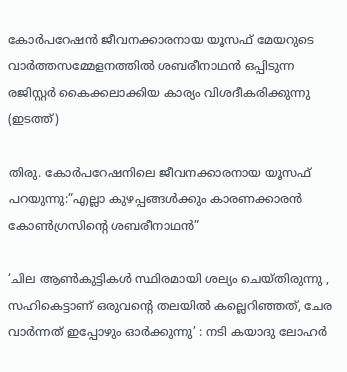കോര്‍പറേഷന്‍ ജീവനക്കാരനായ യൂസഫ് മേയറുടെ വാര്‍ത്തസമ്മേളനത്തില്‍ ശബരീനാഥന്‍ ഒപ്പിടുന്ന രജിസ്റ്റര്‍ കൈക്കലാക്കിയ കാര്യം വിശദീകരിക്കുന്നു (ഇടത്ത്)

തിരു. കോര്‍പറേഷനിലെ ജീവനക്കാരനായ യൂസഫ് പറയുന്നു:”എല്ലാ കുഴപ്പങ്ങള്‍ക്കും കാരണക്കാരന്‍ കോണ്‍ഗ്രസിന്റെ ശബരീനാഥന്‍”

‘ചില ആണ്‍കുട്ടികള്‍ സ്ഥിരമായി ശല്യം ചെയ്തിരുന്നു , സഹികെട്ടാണ് ഒരുവന്റെ തലയിൽ കല്ലെറിഞ്ഞത്, ചേര വാർന്നത് ഇപ്പോഴും ഓർക്കുന്നു’ : നടി കയാദു ലോഹര്‍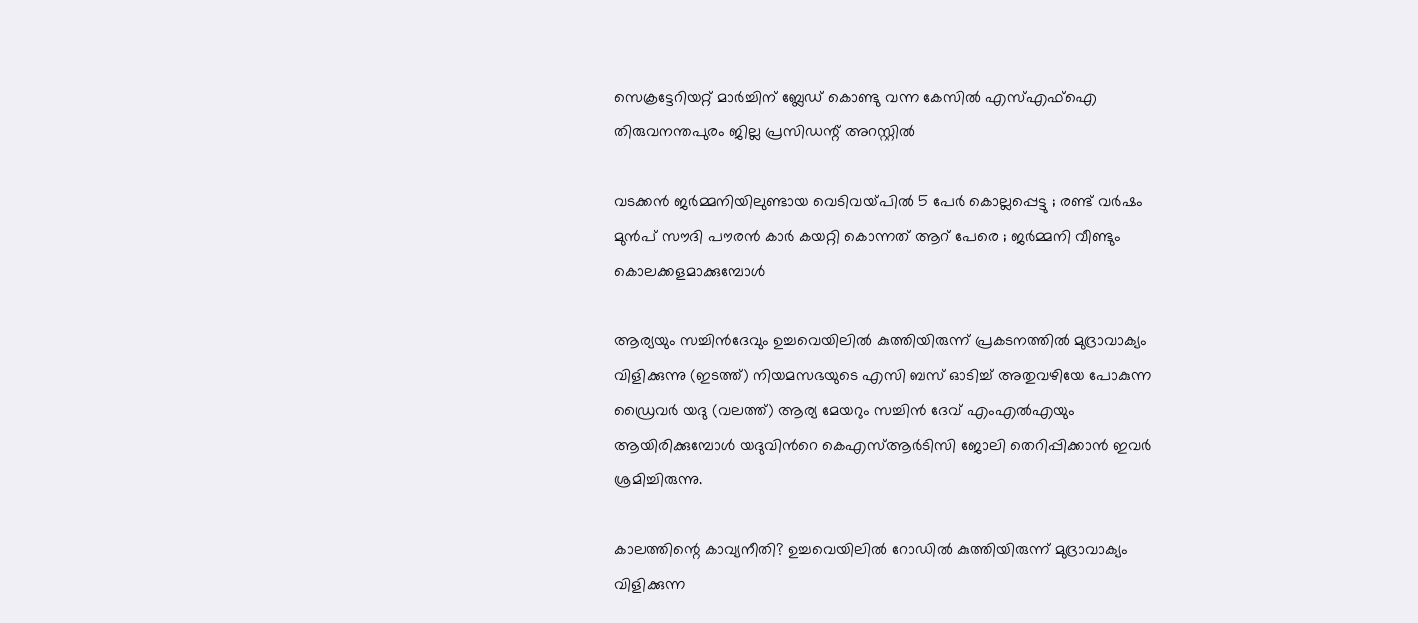സെക്രട്ടേറിയറ്റ് മാര്‍ച്ചിന് ബ്ലേഡ് കൊണ്ടു വന്ന കേസില്‍ എസ്എഫ്‌ഐ തിരുവനന്തപുരം ജില്ല പ്രസിഡന്റ് അറസ്റ്റില്‍

വടക്കൻ ജർമ്മനിയിലുണ്ടായ വെടിവയ്‌പിൽ 5 പേർ കൊല്ലപ്പെട്ടു ; രണ്ട് വർഷം മുൻപ് സൗദി പൗരൻ കാർ കയറ്റി കൊന്നത് ആറ് പേരെ ; ജർമ്മനി വീണ്ടും കൊലക്കളമാക്കുമ്പോൾ

ആര്യയും സച്ചിന്‍ദേവും ഉച്ചവെയിലില്‍ കുത്തിയിരുന്ന് പ്രകടനത്തില്‍ മുദ്രാവാക്യം വിളിക്കുന്നു (ഇടത്ത്) നിയമസഭയുടെ എസി ബസ് ഓടിച്ച് അതുവഴിയേ പോകുന്ന ഡ്രൈവര്‍ യദു (വലത്ത്) ആര്യ മേയറും സച്ചിന്‍ ദേവ് എംഎല്‍എയും ആയിരിക്കുമ്പോള്‍ യദുവിന്‍റെ കെഎസ്ആര്‍ടിസി ജോലി തെറിപ്പിക്കാന്‍ ഇവര്‍ ശ്രമിച്ചിരുന്നു.

കാലത്തിന്റെ കാവ്യനീതി? ഉച്ചവെയിലില്‍ റോഡില്‍ കുത്തിയിരുന്ന് മുദ്രാവാക്യം വിളിക്കുന്ന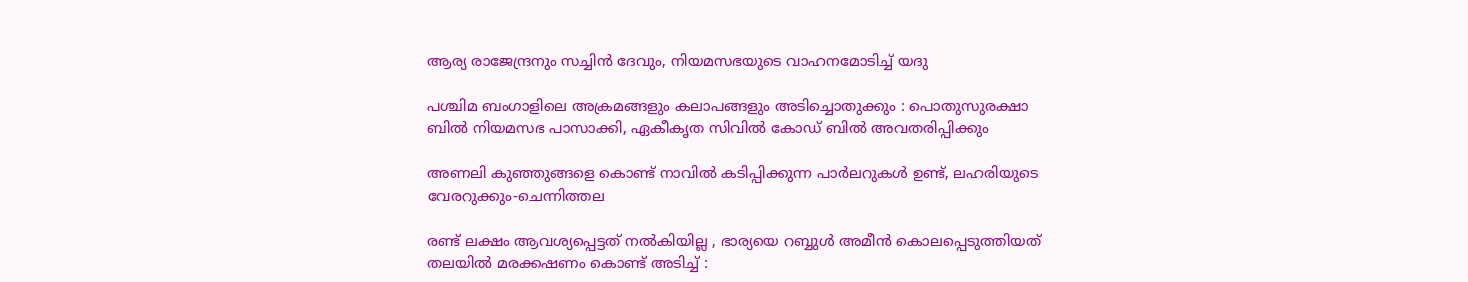ആര്യ രാജേന്ദ്രനും സച്ചിന്‍ ദേവും, നിയമസഭയുടെ വാഹനമോടിച്ച് യദു

പശ്ചിമ ബംഗാളിലെ അക്രമങ്ങളും കലാപങ്ങളും അടിച്ചൊതുക്കും : പൊതുസുരക്ഷാ ബിൽ നിയമസഭ പാസാക്കി, ഏകീകൃത സിവിൽ കോഡ് ബിൽ അവതരിപ്പിക്കും

അണലി കുഞ്ഞുങ്ങളെ കൊണ്ട് നാവില്‍ കടിപ്പിക്കുന്ന പാര്‍ലറുകള്‍ ഉണ്ട്, ലഹരിയുടെ വേരറുക്കും-ചെന്നിത്തല

രണ്ട് ലക്ഷം ആവശ്യപ്പെട്ടത് നൽകിയില്ല , ഭാര്യയെ റബ്ബുൾ അമീൻ കൊലപ്പെടുത്തിയത് തലയിൽ മരക്കഷണം കൊണ്ട് അടിച്ച് :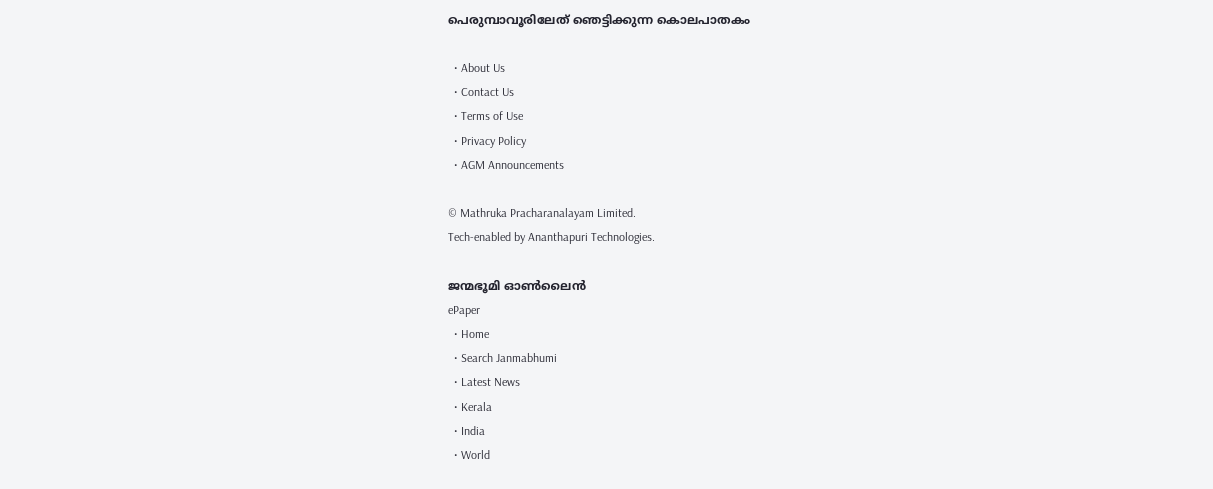പെരുമ്പാവൂരിലേത് ഞെട്ടിക്കുന്ന കൊലപാതകം

  • About Us
  • Contact Us
  • Terms of Use
  • Privacy Policy
  • AGM Announcements

© Mathruka Pracharanalayam Limited.
Tech-enabled by Ananthapuri Technologies.

ജന്മഭൂമി ഓണ്‍ലൈന്‍
ePaper
  • Home
  • Search Janmabhumi
  • Latest News
  • Kerala
  • India
  • World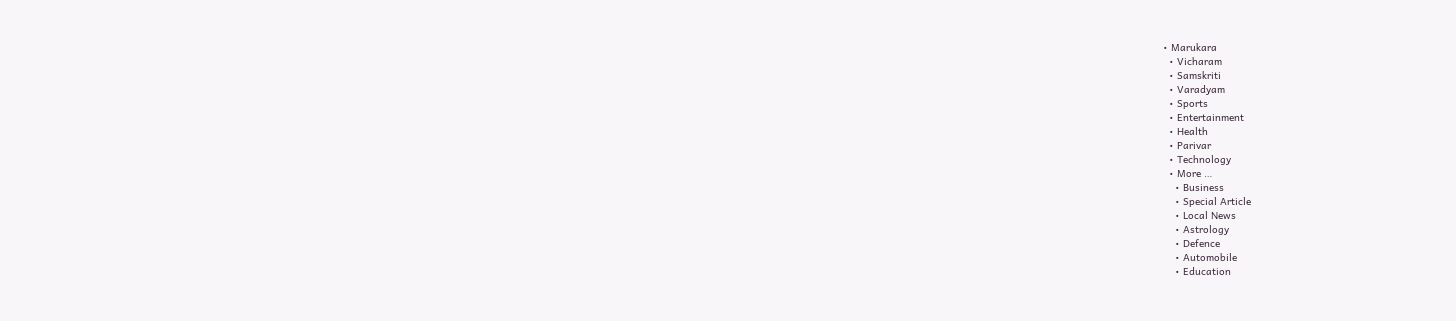• Marukara
  • Vicharam
  • Samskriti
  • Varadyam
  • Sports
  • Entertainment
  • Health
  • Parivar
  • Technology
  • More …
    • Business
    • Special Article
    • Local News
    • Astrology
    • Defence
    • Automobile
    • Education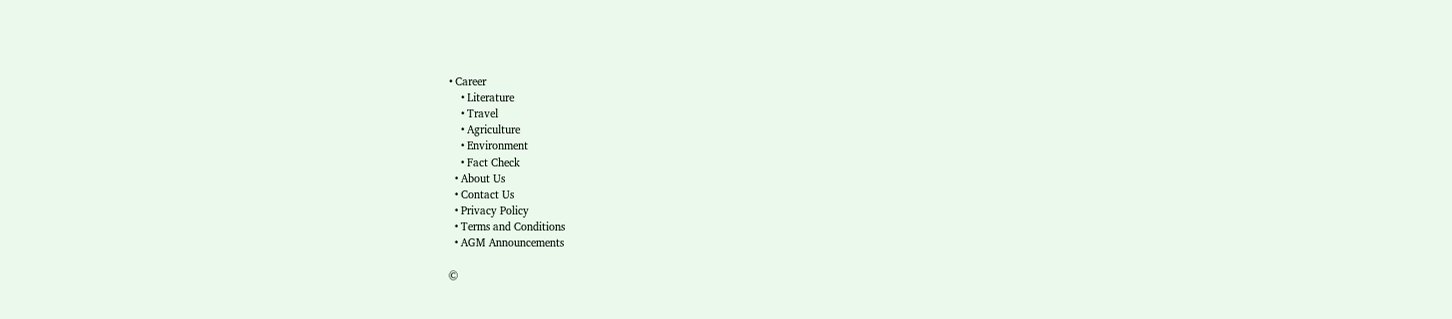• Career
    • Literature
    • Travel
    • Agriculture
    • Environment
    • Fact Check
  • About Us
  • Contact Us
  • Privacy Policy
  • Terms and Conditions
  • AGM Announcements

©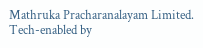Mathruka Pracharanalayam Limited.
Tech-enabled by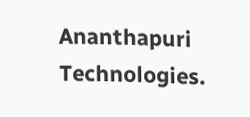Ananthapuri Technologies.